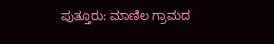ಪುತ್ತೂರು: ಮಾಣಿಲ ಗ್ರಾಮದ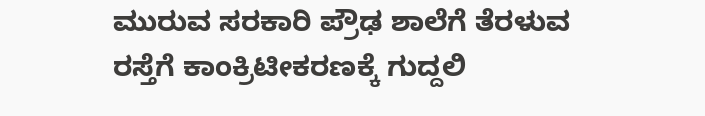ಮುರುವ ಸರಕಾರಿ ಪ್ರೌಢ ಶಾಲೆಗೆ ತೆರಳುವ ರಸ್ತೆಗೆ ಕಾಂಕ್ರಿಟೀಕರಣಕ್ಕೆ ಗುದ್ದಲಿ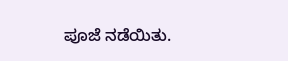ಪೂಜೆ ನಡೆಯಿತು.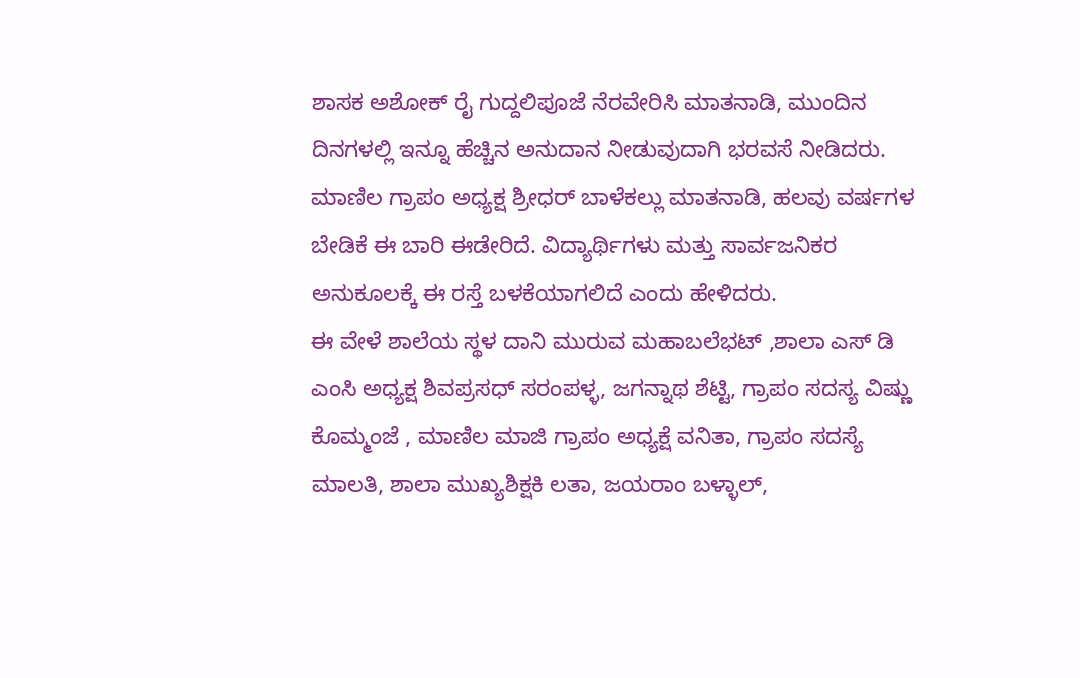ಶಾಸಕ ಅಶೋಕ್ ರೈ ಗುದ್ದಲಿಪೂಜೆ ನೆರವೇರಿಸಿ ಮಾತನಾಡಿ, ಮುಂದಿನ ದಿನಗಳಲ್ಲಿ ಇನ್ನೂ ಹೆಚ್ಚಿನ ಅನುದಾನ ನೀಡುವುದಾಗಿ ಭರವಸೆ ನೀಡಿದರು.
ಮಾಣಿಲ ಗ್ರಾಪಂ ಅಧ್ಯಕ್ಷ ಶ್ರೀಧರ್ ಬಾಳೆಕಲ್ಲು ಮಾತನಾಡಿ, ಹಲವು ವರ್ಷಗಳ ಬೇಡಿಕೆ ಈ ಬಾರಿ ಈಡೇರಿದೆ. ವಿದ್ಯಾರ್ಥಿಗಳು ಮತ್ತು ಸಾರ್ವಜನಿಕರ ಅನುಕೂಲಕ್ಕೆ ಈ ರಸ್ತೆ ಬಳಕೆಯಾಗಲಿದೆ ಎಂದು ಹೇಳಿದರು.
ಈ ವೇಳೆ ಶಾಲೆಯ ಸ್ಥಳ ದಾನಿ ಮುರುವ ಮಹಾಬಲೆಭಟ್ ,ಶಾಲಾ ಎಸ್ ಡಿ ಎಂಸಿ ಅಧ್ಯಕ್ಷ ಶಿವಪ್ರಸಧ್ ಸರಂಪಳ್ಳ, ಜಗನ್ನಾಥ ಶೆಟ್ಟಿ, ಗ್ರಾಪಂ ಸದಸ್ಯ ವಿಷ್ಣು ಕೊಮ್ಮಂಜೆ , ಮಾಣಿಲ ಮಾಜಿ ಗ್ರಾಪಂ ಅಧ್ಯಕ್ಷೆ ವನಿತಾ, ಗ್ರಾಪಂ ಸದಸ್ಯೆ ಮಾಲತಿ, ಶಾಲಾ ಮುಖ್ಯಶಿಕ್ಷಕಿ ಲತಾ, ಜಯರಾಂ ಬಳ್ಳಾಲ್,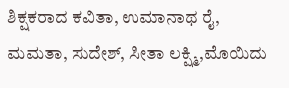ಶಿಕ್ಷಕರಾದ ಕವಿತಾ, ಉಮಾನಾಥ ರೈ, ಮಮತಾ, ಸುದೇಶ್, ಸೀತಾ ಲಕ್ಷ್ಮಿ,ಮೊಯಿದು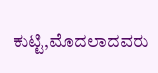ಕುಟ್ಟಿ,ಮೊದಲಾದವರು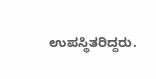ಉಪಸ್ಥಿತರಿದ್ದರು.